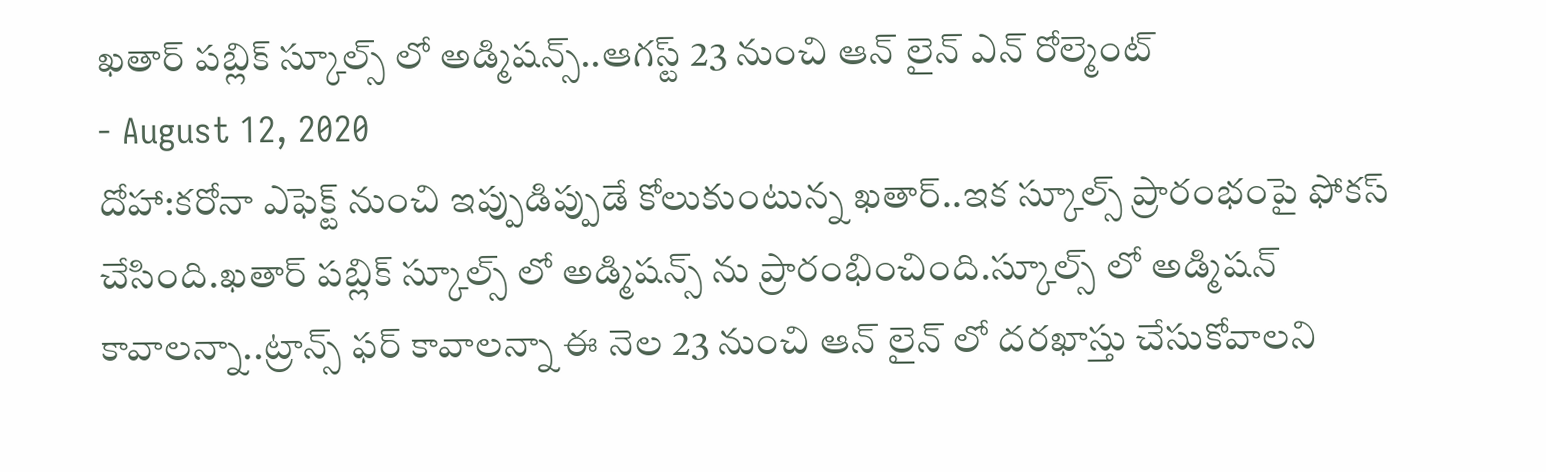ఖతార్ పబ్లిక్ స్కూల్స్ లో అడ్మిషన్స్..ఆగస్ట్ 23 నుంచి ఆన్ లైన్ ఎన్ రోల్మెంట్
- August 12, 2020
దోహా:కరోనా ఎఫెక్ట్ నుంచి ఇప్పుడిప్పుడే కోలుకుంటున్న ఖతార్..ఇక స్కూల్స్ ప్రారంభంపై ఫోకస్ చేసింది.ఖతార్ పబ్లిక్ స్కూల్స్ లో అడ్మిషన్స్ ను ప్రారంభించింది.స్కూల్స్ లో అడ్మిషన్ కావాలన్నా..ట్రాన్స్ ఫర్ కావాలన్నా ఈ నెల 23 నుంచి ఆన్ లైన్ లో దరఖాస్తు చేసుకోవాలని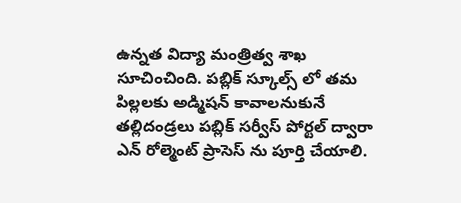ఉన్నత విద్యా మంత్రిత్వ శాఖ సూచించింది. పబ్లిక్ స్కూల్స్ లో తమ పిల్లలకు అడ్మిషన్ కావాలనుకునే తల్లిదండ్రలు పబ్లిక్ సర్వీస్ పోర్టల్ ద్వారా ఎన్ రోల్మెంట్ ప్రాసెస్ ను పూర్తి చేయాలి.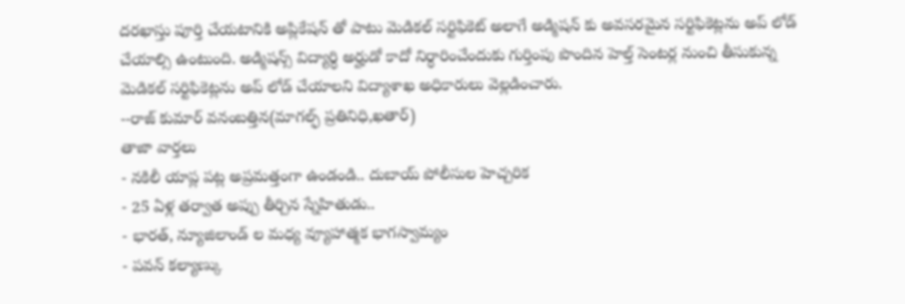దరఖాస్తు పూర్తి చేయటానికి అప్లికేషన్ తో పాటు మెడికల్ సర్టిఫికెట్ అలాగే అడ్మిషన్ కు అవసరమైన సర్టిఫికెట్లను అప్ లోడ్ చేయాల్సి ఉంటుంది. అడ్మిషన్స్ విద్యార్ధి అర్హుడో కాదో నిర్ధారించేందుకు గుర్తింపు పొందిన హెల్త్ సెంటర్ల నుంచి తీసుకున్న మెడికల్ సర్టిఫికెట్లను అప్ లోడ్ చేయాలని విద్యాశాఖ అధికారులు వెల్లడించారు.
--రాజ్ కుమార్ వనంబత్తిన(మాగల్ఫ్ ప్రతినిధి,ఖతార్)
తాజా వార్తలు
- నకిలీ యాప్ల పట్ల అప్రమత్తంగా ఉండండి.. దుబాయ్ పోలీసుల హెచ్చరిక
- 25 ఏళ్ల తర్వాత అప్పు తీర్చిన స్నేహితుడు..
- భారత్, న్యూజిలాండ్ ల మధ్య వ్యూహాత్మక భాగస్వామ్యం
- పవన్ కల్యాణ్కు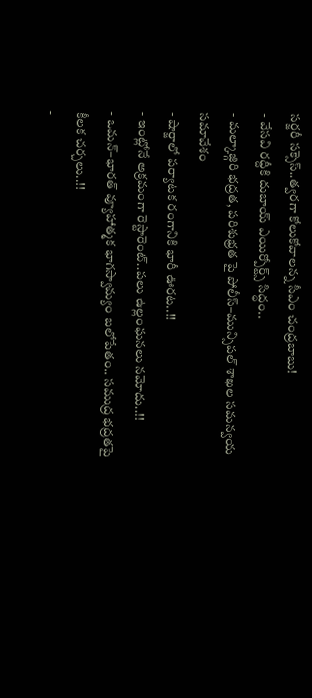సర్జరీ సక్సెస్..త్వరగా కోలుకోవాలన్న సీఎం చంద్రబాబు!
- వేసవి రద్దీకి దుబాయ్ ఎయిర్పోర్ట్స్ సిద్ధం..
- మల్కాజ్గిరి భద్రత, పరిశుభ్రత పై పోలీస్–మున్సిపల్ శాఖల సమన్వయ సమావేశం
- షార్జాలో పర్యాటక రంగానికి భారీ ఊరట..!!
- ఇంట్లోనే అక్రమంగా రెస్టారెంట్..పలు ఉల్లంఘనలు నమోదు..!!
- ఒమన్–భారత్ వ్యూహాత్మక భాగస్వామ్యం బలోపేతం.. సముద్ర భద్రతపై కీలక చర్చలు..!!
-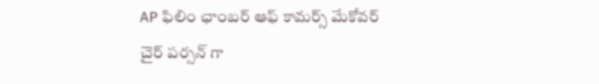AP ఫిలిం ఛాంబర్ ఆఫ్ కామర్స్ మేకోవర్ చైర్ పర్సన్ గా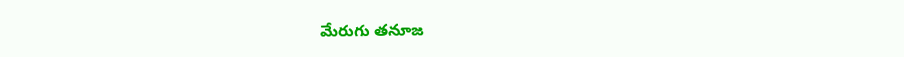మేరుగు తనూజ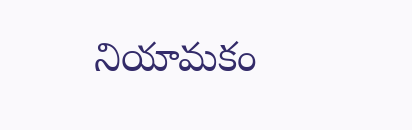నియామకం